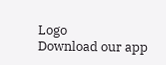Logo
Download our app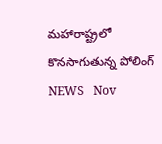మహారాష్ట్రలో కొనసాగుతున్న పోలింగ్‌
NEWS   Nov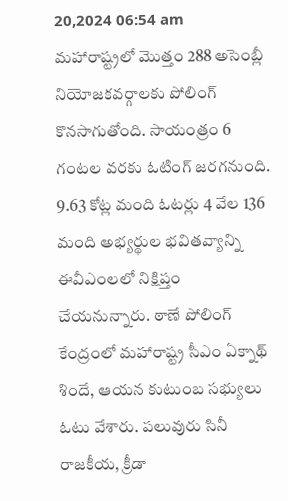20,2024 06:54 am
మహారాష్ట్రలో మొత్తం 288 అసెంబ్లీ నియోజకవర్గాలకు పోలింగ్‌ కొనసాగుతోంది. సాయంత్రం 6 గంటల వరకు ఓటింగ్‌ జరగనుంది. 9.63 కోట్ల మంది ఓటర్లు 4 వేల 136 మంది అభ్యర్థుల భవితవ్యాన్ని ఈవీఎంలలో నిక్షిప్తం చేయనున్నారు. ఠాణే పోలింగ్ కేంద్రంలో మహారాష్ట్ర సీఎం ఏక్నాథ్ శిందే, ఆయన కుటుంబ సభ్యులు ఓటు వేశారు. ప‌లువురు సినీ రాజ‌కీయ‌, క్రీడా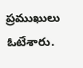ప్ర‌ముఖులు ఓటేశారు.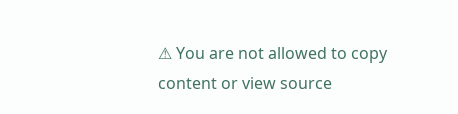⚠ You are not allowed to copy content or view source